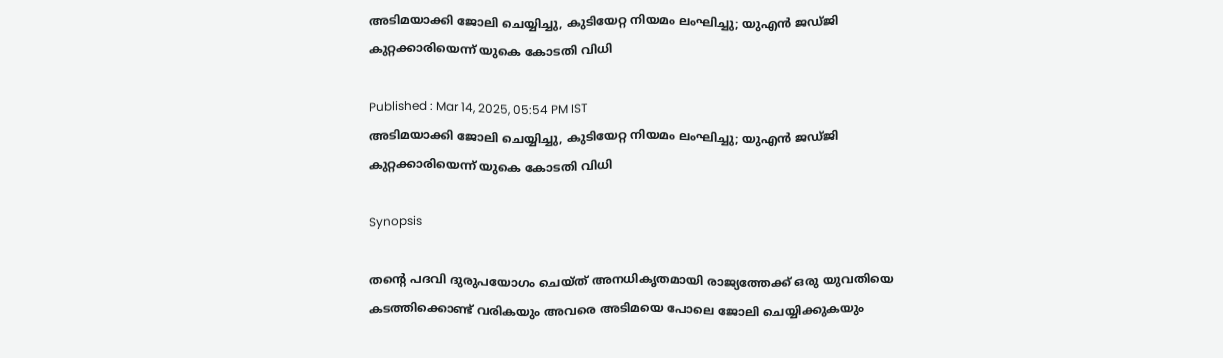അടിമയാക്കി ജോലി ചെയ്യിച്ചു, കുടിയേറ്റ നിയമം ലംഘിച്ചു; യുഎന്‍ ജഡ്ജി കുറ്റക്കാരിയെന്ന് യുകെ കോടതി വിധി

Published : Mar 14, 2025, 05:54 PM IST
അടിമയാക്കി ജോലി ചെയ്യിച്ചു, കുടിയേറ്റ നിയമം ലംഘിച്ചു; യുഎന്‍ ജഡ്ജി കുറ്റക്കാരിയെന്ന് യുകെ കോടതി വിധി

Synopsis

തന്‍റെ പദവി ദുരുപയോഗം ചെയ്ത് അനധികൃതമായി രാജ്യത്തേക്ക് ഒരു യുവതിയെ കടത്തിക്കൊണ്ട് വരികയും അവരെ അടിമയെ പോലെ ജോലി ചെയ്യിക്കുകയും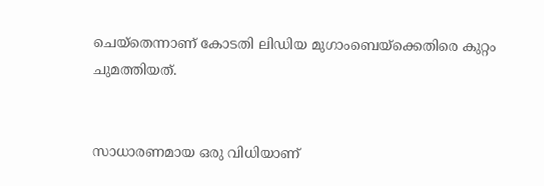ചെയ്തെന്നാണ് കോടതി ലിഡിയ മുഗാംബെയ്ക്കെതിരെ കുറ്റം ചുമത്തിയത്.


സാധാരണമായ ഒരു വിധിയാണ്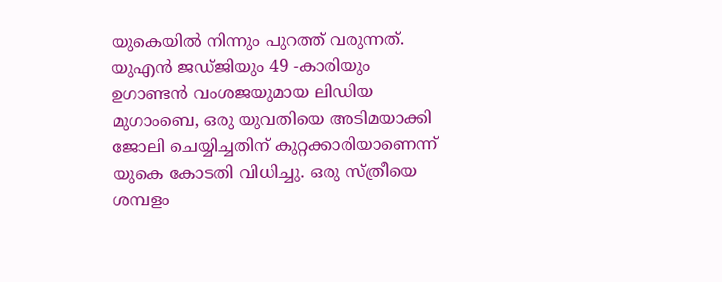യുകെയില്‍ നിന്നും പുറത്ത് വരുന്നത്. യുഎന്‍ ജഡ്ജിയും 49 -കാരിയും ഉഗാണ്ടന്‍ വംശജയുമായ ലിഡിയ മുഗാംബെ, ഒരു യുവതിയെ അടിമയാക്കി ജോലി ചെയ്യിച്ചതിന് കുറ്റക്കാരിയാണെന്ന് യുകെ കോടതി വിധിച്ചു. ഒരു സ്ത്രീയെ ശമ്പളം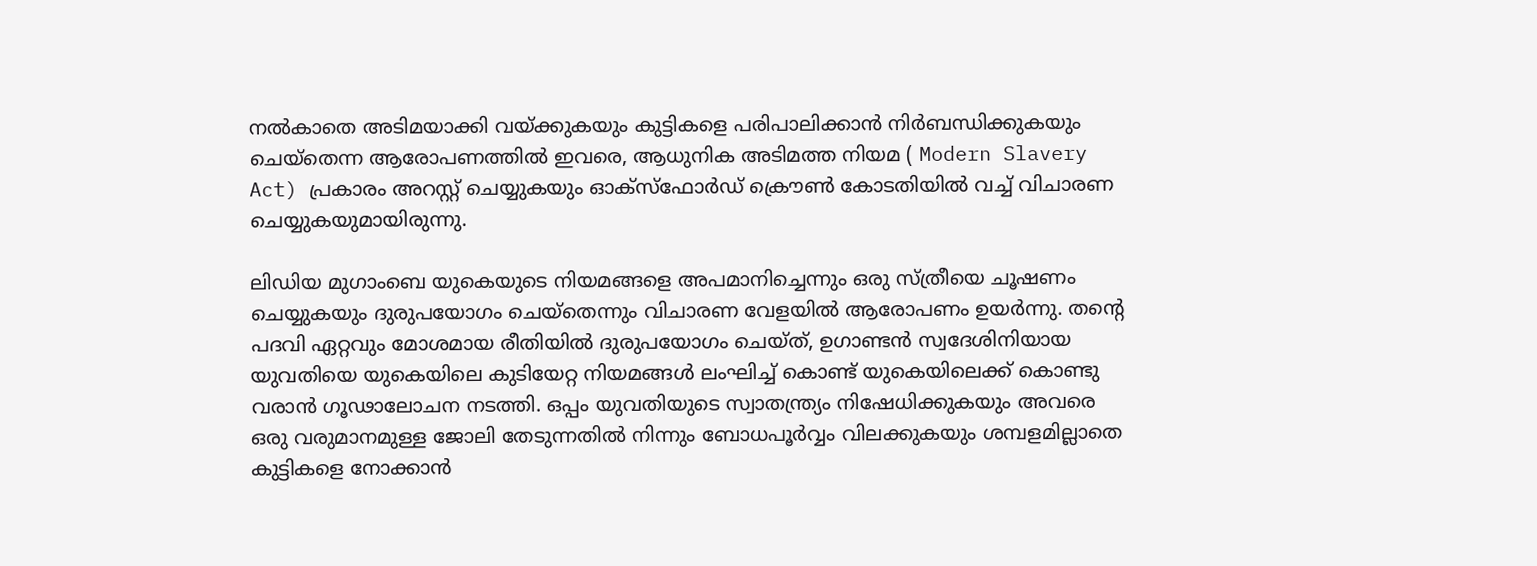നല്‍കാതെ അടിമയാക്കി വയ്ക്കുകയും കുട്ടികളെ പരിപാലിക്കാന്‍ നിര്‍ബന്ധിക്കുകയും ചെയ്തെന്ന ആരോപണത്തില്‍ ഇവരെ, ആധുനിക അടിമത്ത നിയമ ( Modern Slavery Act) പ്രകാരം അറസ്റ്റ് ചെയ്യുകയും ഓക്സ്ഫോർഡ് ക്രൌണ്‍ കോടതിയിൽ വച്ച് വിചാരണ ചെയ്യുകയുമായിരുന്നു.

ലിഡിയ മുഗാംബെ യുകെയുടെ നിയമങ്ങളെ അപമാനിച്ചെന്നും ഒരു സ്ത്രീയെ ചൂഷണം ചെയ്യുകയും ദുരുപയോഗം ചെയ്തെന്നും വിചാരണ വേളയില്‍ ആരോപണം ഉയര്‍ന്നു. തന്‍റെ പദവി ഏറ്റവും മോശമായ രീതിയില്‍ ദുരുപയോഗം ചെയ്ത്, ഉഗാണ്ടന്‍ സ്വദേശിനിയായ യുവതിയെ യുകെയിലെ കുടിയേറ്റ നിയമങ്ങൾ ലംഘിച്ച് കൊണ്ട് യുകെയിലെക്ക് കൊണ്ടു വരാന്‍ ഗൂഢാലോചന നടത്തി. ഒപ്പം യുവതിയുടെ സ്വാതന്ത്ര്യം നിഷേധിക്കുകയും അവരെ ഒരു വരുമാനമുള്ള ജോലി തേടുന്നതിൽ നിന്നും ബോധപൂര്‍വ്വം വിലക്കുകയും ശമ്പളമില്ലാതെ കുട്ടികളെ നോക്കാന്‍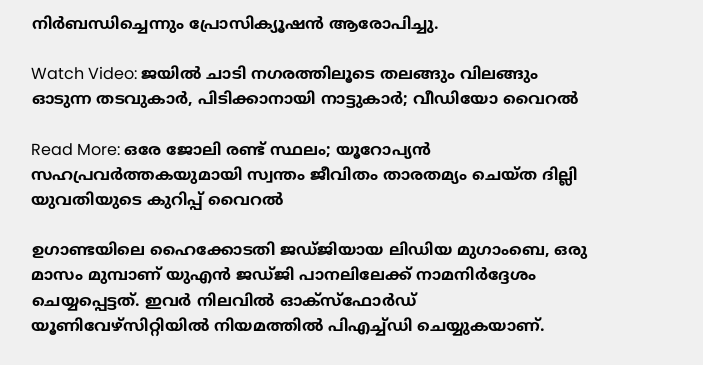നിർബന്ധിച്ചെന്നും പ്രോസിക്യൂഷന്‍ ആരോപിച്ചു.

Watch Video: ജയിൽ ചാടി നഗരത്തിലൂടെ തലങ്ങും വിലങ്ങും ഓടുന്ന തടവുകാർ, പിടിക്കാനായി നാട്ടുകാർ; വീഡിയോ വൈറൽ

Read More: ഒരേ ജോലി രണ്ട് സ്ഥലം; യൂറോപ്യൻ സഹപ്രവർത്തകയുമായി സ്വന്തം ജീവിതം താരതമ്യം ചെയ്ത ദില്ലി യുവതിയുടെ കുറിപ്പ് വൈറൽ

ഉഗാണ്ടയിലെ ഹൈക്കോടതി ജഡ്ജിയായ ലിഡിയ മുഗാംബെ, ഒരു മാസം മുമ്പാണ് യുഎന്‍ ജഡ്ജി പാനലിലേക്ക് നാമനിര്‍ദ്ദേശം ചെയ്യപ്പെട്ടത്. ഇവര്‍ നിലവില്‍ ഓക്സ്ഫോര്‍ഡ് യൂണിവേഴ്സിറ്റിയില്‍ നിയമത്തില്‍ പിഎച്ച്ഡി ചെയ്യുകയാണ്.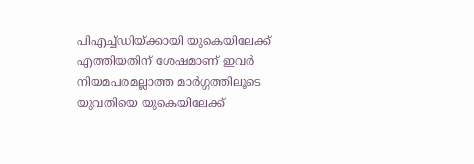പിഎച്ച്ഡിയ്ക്കായി യുകെയിലേക്ക് എത്തിയതിന് ശേഷമാണ് ഇവര്‍ നിയമപരമല്ലാത്ത മാര്‍ഗ്ഗത്തിലൂടെ യുവതിയെ യുകെയിലേക്ക്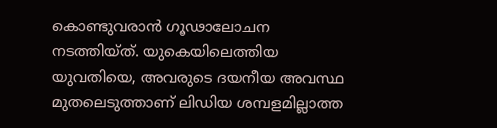കൊണ്ടുവരാന്‍ ഗൂഢാലോചന നടത്തിയ്ത്. യുകെയിലെത്തിയ യുവതിയെ, അവരുടെ ദയനീയ അവസ്ഥ മുതലെടുത്താണ് ലിഡിയ ശമ്പളമില്ലാത്ത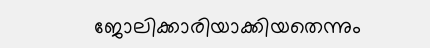ജോലിക്കാരിയാക്കിയതെന്നും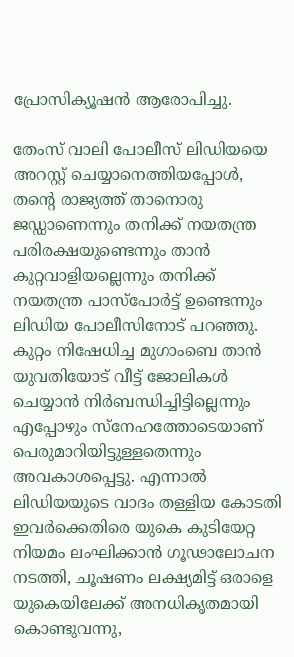പ്രോസിക്യൂഷന്‍ ആരോപിച്ചു.

തേംസ് വാലി പോലീസ് ലിഡിയയെ അറസ്റ്റ് ചെയ്യാനെത്തിയപ്പോൾ, തന്‍റെ രാജ്യത്ത് താനൊരു ജഡ്ഡാണെന്നും തനിക്ക് നയതന്ത്ര പരിരക്ഷയുണ്ടെന്നും താന്‍ കുറ്റവാളിയല്ലെന്നും തനിക്ക് നയതന്ത്ര പാസ്പോര്‍ട്ട് ഉണ്ടെന്നും ലിഡിയ പോലീസിനോട് പറഞ്ഞു. കുറ്റം നിഷേധിച്ച മുഗാംബെ താന്‍ യുവതിയോട് വീട്ട് ജോലികൾ ചെയ്യാന്‍ നിര്‍ബന്ധിച്ചിട്ടില്ലെന്നും എപ്പോഴും സ്നേഹത്തോടെയാണ് പെരുമാറിയിട്ടുള്ളതെന്നും അവകാശപ്പെട്ടു. എന്നാല്‍ ലിഡിയയുടെ വാദം തള്ളിയ കോടതി ഇവര്‍ക്കെതിരെ യുകെ കുടിയേറ്റ നിയമം ലംഘിക്കാന്‍ ഗൂഢാലോചന നടത്തി, ചൂഷണം ലക്ഷ്യമിട്ട് ഒരാളെ യുകെയിലേക്ക് അനധികൃതമായി കൊണ്ടുവന്നു,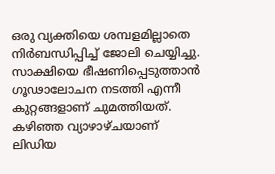ഒരു വ്യക്തിയെ ശമ്പളമില്ലാതെ നിര്‍ബന്ധിപ്പിച്ച് ജോലി ചെയ്യിച്ചു. സാക്ഷിയെ ഭീഷണിപ്പെടുത്താന്‍ ഗൂഢാലോചന നടത്തി എന്നീ കുറ്റങ്ങളാണ് ചുമത്തിയത്.  കഴിഞ്ഞ വ്യാഴാഴ്ചയാണ് ലിഡിയ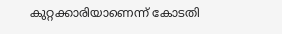കുറ്റക്കാരിയാണെന്ന് കോടതി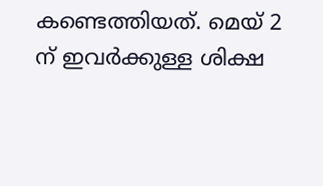കണ്ടെത്തിയത്. മെയ് 2 ന് ഇവര്‍ക്കുള്ള ശിക്ഷ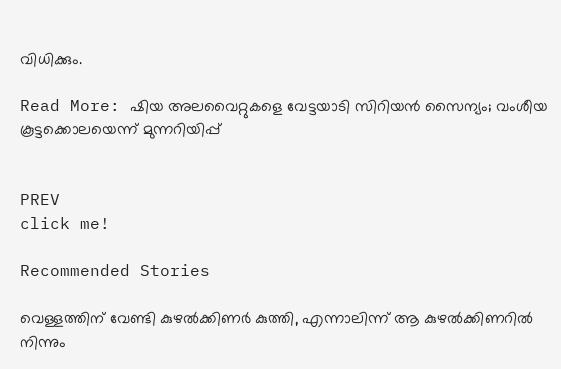വിധിക്കും.

Read More: ഷിയ അലവൈറ്റുകളെ വേട്ടയാടി സിറിയൻ സൈന്യം; വംശീയ കൂട്ടക്കൊലയെന്ന് മുന്നറിയിപ്പ്


PREV
click me!

Recommended Stories

വെള്ളത്തിന് വേണ്ടി കുഴൽക്കിണർ കുത്തി, എന്നാലിന്ന് ആ കുഴൽക്കിണറിൽ നിന്നും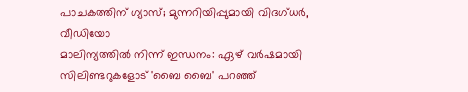പാചകത്തിന് ഗ്യാസ്; മുന്നറിയിപ്പുമായി വിദഗ്ധർ, വീഡിയോ
മാലിന്യത്തിൽ നിന്ന് ഇന്ധനം: ഏഴ് വർഷമായി സിലിണ്ടറുകളോട് 'ബൈ ബൈ' പറഞ്ഞ്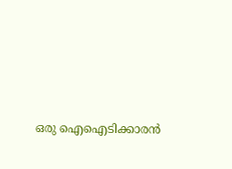ഒരു ഐഐടിക്കാരൻ